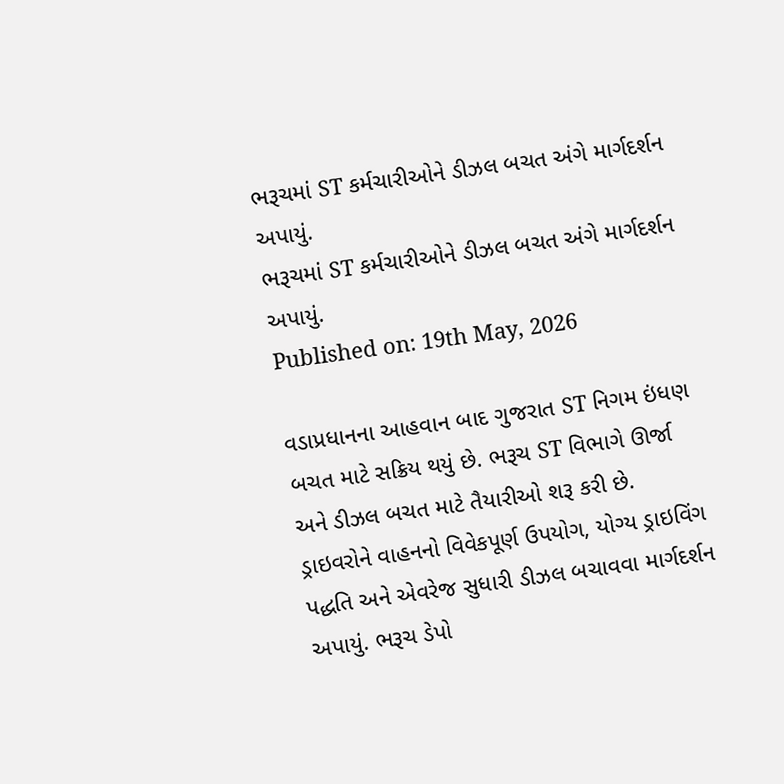ભરૂચમાં ST કર્મચારીઓને ડીઝલ બચત અંગે માર્ગદર્શન અપાયું.
ભરૂચમાં ST કર્મચારીઓને ડીઝલ બચત અંગે માર્ગદર્શન અપાયું.
Published on: 19th May, 2026

વડાપ્રધાનના આહવાન બાદ ગુજરાત ST નિગમ ઇંધણ બચત માટે સક્રિય થયું છે. ભરૂચ ST વિભાગે ઊર્જા અને ડીઝલ બચત માટે તૈયારીઓ શરૂ કરી છે. ડ્રાઇવરોને વાહનનો વિવેકપૂર્ણ ઉપયોગ, યોગ્ય ડ્રાઇવિંગ પદ્ધતિ અને એવરેજ સુધારી ડીઝલ બચાવવા માર્ગદર્શન અપાયું. ભરૂચ ડેપો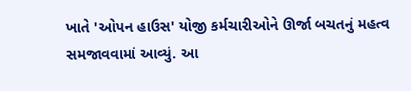ખાતે 'ઓપન હાઉસ' યોજી કર્મચારીઓને ઊર્જા બચતનું મહત્વ સમજાવવામાં આવ્યું. આ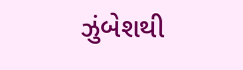ઝુંબેશથી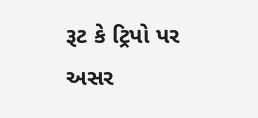રૂટ કે ટ્રિપો પર અસર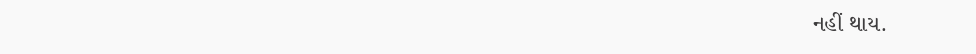નહીં થાય.